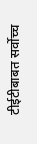टीईटीबाबत सर्वोच्च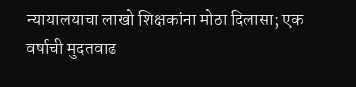न्यायालयाचा लाखो शिक्षकांना मोठा दिलासा; एक वर्षाची मुदतवाढ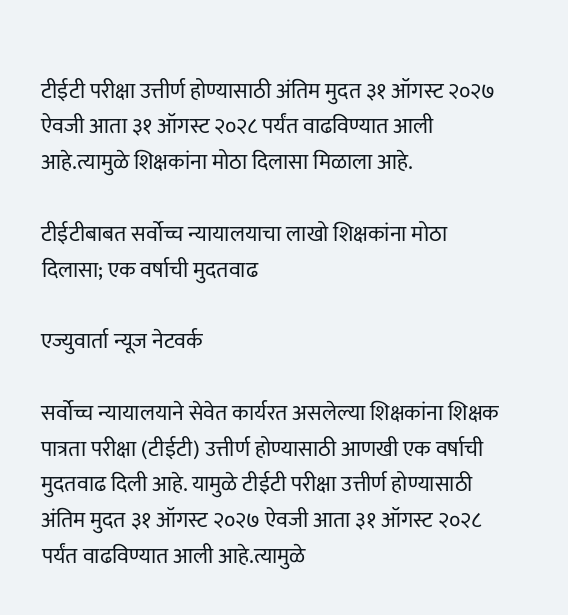टीईटी परीक्षा उत्तीर्ण होण्यासाठी अंतिम मुदत ३१ ऑगस्ट २०२७ ऐवजी आता ३१ ऑगस्ट २०२८ पर्यंत वाढविण्यात आली आहे.त्यामुळे शिक्षकांना मोठा दिलासा मिळाला आहे.

टीईटीबाबत सर्वोच्च न्यायालयाचा लाखो शिक्षकांना मोठा दिलासा; एक वर्षाची मुदतवाढ

एज्युवार्ता न्यूज नेटवर्क

सर्वोच्च न्यायालयाने सेवेत कार्यरत असलेल्या शिक्षकांना शिक्षक पात्रता परीक्षा (टीईटी) उत्तीर्ण होण्यासाठी आणखी एक वर्षाची मुदतवाढ दिली आहे. यामुळे टीईटी परीक्षा उत्तीर्ण होण्यासाठी अंतिम मुदत ३१ ऑगस्ट २०२७ ऐवजी आता ३१ ऑगस्ट २०२८ पर्यंत वाढविण्यात आली आहे.त्यामुळे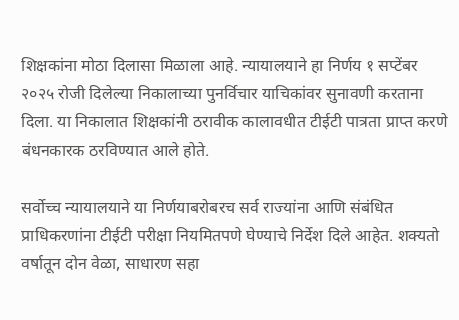शिक्षकांना मोठा दिलासा मिळाला आहे. न्यायालयाने हा निर्णय १ सप्टेंबर २०२५ रोजी दिलेल्या निकालाच्या पुनर्विचार याचिकांवर सुनावणी करताना दिला. या निकालात शिक्षकांनी ठरावीक कालावधीत टीईटी पात्रता प्राप्त करणे बंधनकारक ठरविण्यात आले होते.

सर्वोच्च न्यायालयाने या निर्णयाबरोबरच सर्व राज्यांना आणि संबंधित प्राधिकरणांना टीईटी परीक्षा नियमितपणे घेण्याचे निर्देश दिले आहेत. शक्यतो वर्षातून दोन वेळा, साधारण सहा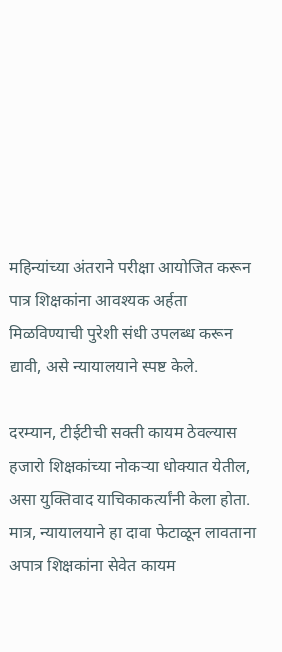महिन्यांच्या अंतराने परीक्षा आयोजित करून पात्र शिक्षकांना आवश्यक अर्हता मिळविण्याची पुरेशी संधी उपलब्ध करून द्यावी, असे न्यायालयाने स्पष्ट केले.

दरम्यान, टीईटीची सक्ती कायम ठेवल्यास हजारो शिक्षकांच्या नोकऱ्या धोक्यात येतील, असा युक्तिवाद याचिकाकर्त्यांनी केला होता. मात्र, न्यायालयाने हा दावा फेटाळून लावताना अपात्र शिक्षकांना सेवेत कायम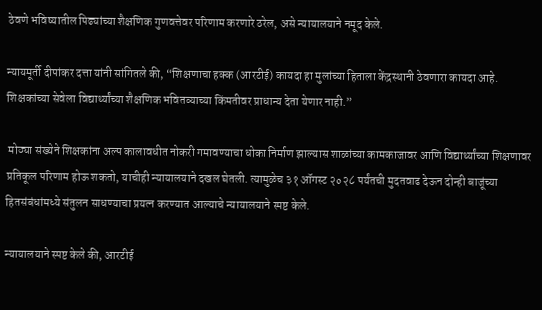ठेवणे भविष्यातील पिढ्यांच्या शैक्षणिक गुणवत्तेवर परिणाम करणारे ठरेल, असे न्यायालयाने नमूद केले.

न्यायमूर्ती दीपांकर दत्ता यांनी सांगितले की, “शिक्षणाचा हक्क (आरटीई) कायदा हा मुलांच्या हिताला केंद्रस्थानी ठेवणारा कायदा आहे. शिक्षकांच्या सेवेला विद्यार्थ्यांच्या शैक्षणिक भवितव्याच्या किंमतीवर प्राधान्य देता येणार नाही.”

 मोठ्या संख्येने शिक्षकांना अल्प कालावधीत नोकरी गमावण्याचा धोका निर्माण झाल्यास शाळांच्या कामकाजावर आणि विद्यार्थ्यांच्या शिक्षणावर प्रतिकूल परिणाम होऊ शकतो, याचीही न्यायालयाने दखल घेतली. त्यामुळेच ३१ ऑगस्ट २०२८ पर्यंतची मुदतवाढ देऊन दोन्ही बाजूंच्या हितसंबंधांमध्ये संतुलन साधण्याचा प्रयत्न करण्यात आल्याचे न्यायालयाने स्पष्ट केले.

न्यायालयाने स्पष्ट केले की, आरटीई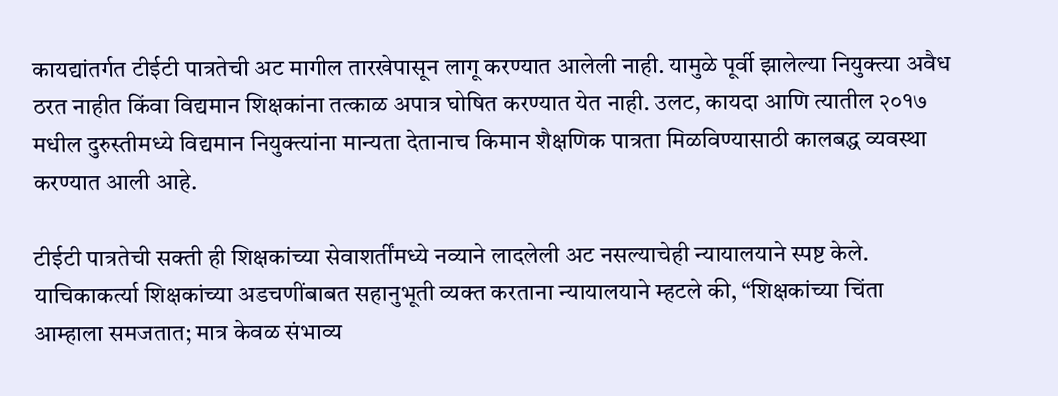कायद्यांतर्गत टीईटी पात्रतेची अट मागील तारखेपासून लागू करण्यात आलेली नाही. यामुळे पूर्वी झालेल्या नियुक्त्या अवैध ठरत नाहीत किंवा विद्यमान शिक्षकांना तत्काळ अपात्र घोषित करण्यात येत नाही. उलट, कायदा आणि त्यातील २०१७ मधील दुरुस्तीमध्ये विद्यमान नियुक्त्यांना मान्यता देतानाच किमान शैक्षणिक पात्रता मिळविण्यासाठी कालबद्ध व्यवस्था करण्यात आली आहे.

टीईटी पात्रतेची सक्ती ही शिक्षकांच्या सेवाशर्तींमध्ये नव्याने लादलेली अट नसल्याचेही न्यायालयाने स्पष्ट केले. याचिकाकर्त्या शिक्षकांच्या अडचणींबाबत सहानुभूती व्यक्त करताना न्यायालयाने म्हटले की, “शिक्षकांच्या चिंता आम्हाला समजतात; मात्र केवळ संभाव्य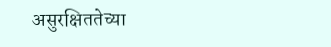असुरक्षिततेच्या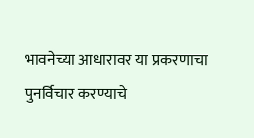भावनेच्या आधारावर या प्रकरणाचा पुनर्विचार करण्याचे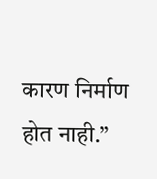कारण निर्माण होत नाही.”